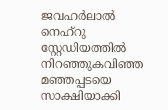ജവഹർലാൽ നെഹ്‌റു സ്റ്റേഡിയത്തിൽ നിറഞ്ഞുകവിഞ്ഞ മഞ്ഞപ്പടയെ സാക്ഷിയാക്കി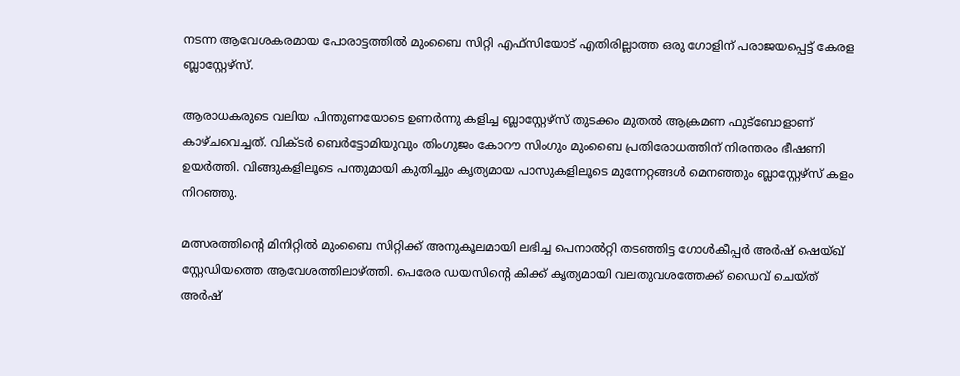നടന്ന ആവേശകരമായ പോരാട്ടത്തിൽ മുംബൈ സിറ്റി എഫ്‌സിയോട് എതിരില്ലാത്ത ഒരു ഗോളിന് പരാജയപ്പെട്ട് കേരള ബ്ലാസ്റ്റേഴ്‌സ്.

ആരാധകരുടെ വലിയ പിന്തുണയോടെ ഉണർന്നു കളിച്ച ബ്ലാസ്റ്റേഴ്‌സ് തുടക്കം മുതൽ ആക്രമണ ഫുട്ബോളാണ് കാഴ്ചവെച്ചത്. വിക്ടർ ബെർട്ടോമിയുവും തിംഗുജം കോറൗ സിംഗും മുംബൈ പ്രതിരോധത്തിന് നിരന്തരം ഭീഷണി ഉയർത്തി. വിങ്ങുകളിലൂടെ പന്തുമായി കുതിച്ചും കൃത്യമായ പാസുകളിലൂടെ മുന്നേറ്റങ്ങൾ മെനഞ്ഞും ബ്ലാസ്റ്റേഴ്‌സ് കളം നിറഞ്ഞു.

മത്സരത്തിന്റെ മിനിറ്റിൽ മുംബൈ സിറ്റിക്ക് അനുകൂലമായി ലഭിച്ച പെനാൽറ്റി തടഞ്ഞിട്ട ഗോൾകീപ്പർ അർഷ് ഷെയ്ഖ് സ്റ്റേഡിയത്തെ ആവേശത്തിലാഴ്ത്തി. പെരേര ഡയസിന്റെ കിക്ക് കൃത്യമായി വലതുവശത്തേക്ക് ഡൈവ് ചെയ്ത് അർഷ്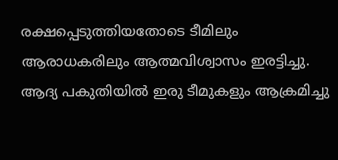രക്ഷപ്പെടുത്തിയതോടെ ടീമിലും ആരാധകരിലും ആത്മവിശ്വാസം ഇരട്ടിച്ചു. ആദ്യ പകുതിയിൽ ഇരു ടീമുകളും ആക്രമിച്ചു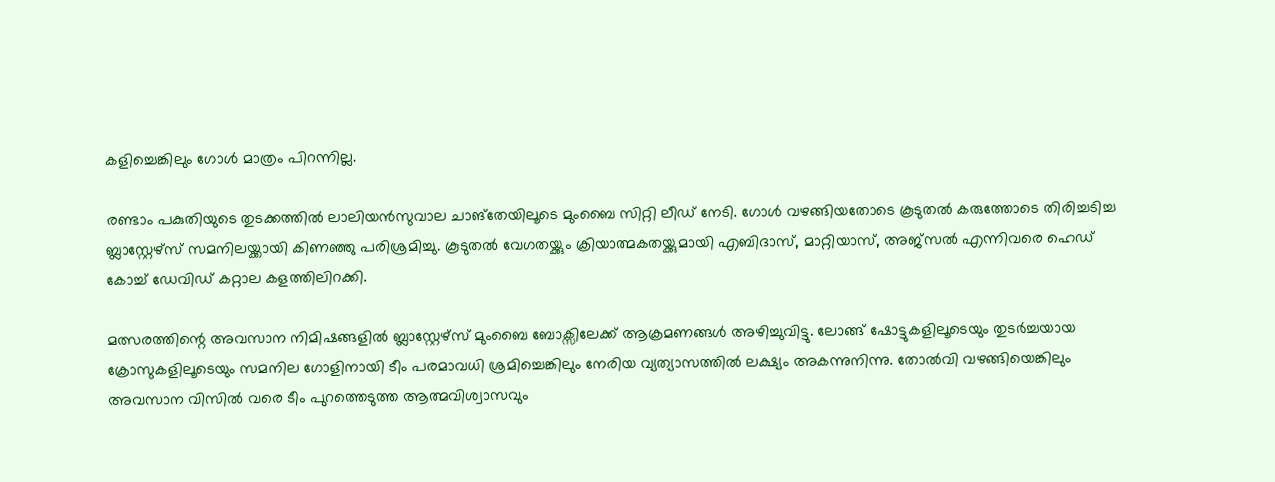കളിച്ചെങ്കിലും ഗോൾ മാത്രം പിറന്നില്ല.

രണ്ടാം പകുതിയുടെ തുടക്കത്തിൽ ലാലിയൻസുവാല ചാങ്‌തേയിലൂടെ മുംബൈ സിറ്റി ലീഡ് നേടി. ഗോൾ വഴങ്ങിയതോടെ കൂടുതൽ കരുത്തോടെ തിരിച്ചടിച്ച ബ്ലാസ്റ്റേഴ്‌സ് സമനിലയ്ക്കായി കിണഞ്ഞു പരിശ്രമിച്ചു. കൂടുതൽ വേഗതയ്ക്കും ക്രിയാത്മകതയ്ക്കുമായി എബിദാസ്, മാറ്റിയാസ്, അജ്സൽ എന്നിവരെ ഹെഡ് കോച്ച് ഡേവിഡ് കറ്റാല കളത്തിലിറക്കി.

മത്സരത്തിന്റെ അവസാന നിമിഷങ്ങളിൽ ബ്ലാസ്റ്റേഴ്‌സ് മുംബൈ ബോക്സിലേക്ക് ആക്രമണങ്ങൾ അഴിച്ചുവിട്ടു. ലോങ്ങ് ഷോട്ടുകളിലൂടെയും തുടർച്ചയായ ക്രോസുകളിലൂടെയും സമനില ഗോളിനായി ടീം പരമാവധി ശ്രമിച്ചെങ്കിലും നേരിയ വ്യത്യാസത്തിൽ ലക്ഷ്യം അകന്നുനിന്നു. തോൽവി വഴങ്ങിയെങ്കിലും അവസാന വിസിൽ വരെ ടീം പുറത്തെടുത്ത ആത്മവിശ്വാസവും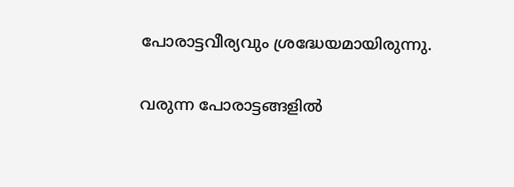പോരാട്ടവീര്യവും ശ്രദ്ധേയമായിരുന്നു.

വരുന്ന പോരാട്ടങ്ങളിൽ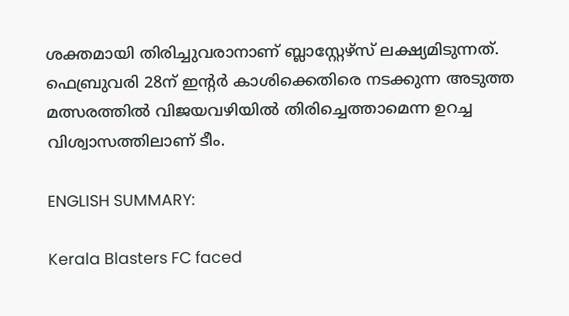ശക്തമായി തിരിച്ചുവരാനാണ് ബ്ലാസ്റ്റേഴ്‌സ് ലക്ഷ്യമിടുന്നത്. ഫെബ്രുവരി 28ന് ഇന്റർ കാശിക്കെതിരെ നടക്കുന്ന അടുത്ത മത്സരത്തിൽ വിജയവഴിയിൽ തിരിച്ചെത്താമെന്ന ഉറച്ച വിശ്വാസത്തിലാണ് ടീം.

ENGLISH SUMMARY:

Kerala Blasters FC faced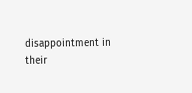disappointment in their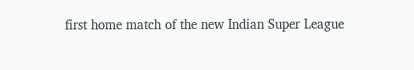first home match of the new Indian Super League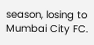season, losing to Mumbai City FC.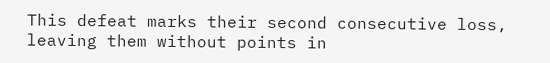This defeat marks their second consecutive loss, leaving them without points in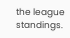the league standings.